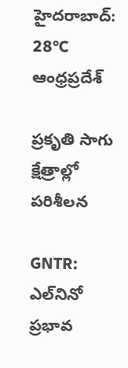హైదరాబాద్: 28°C
ఆంధ్రప్రదేశ్

ప్రకృతి సాగు క్షేత్రాల్లో పరిశీలన

GNTR: ఎల్‌నినో ప్రభావ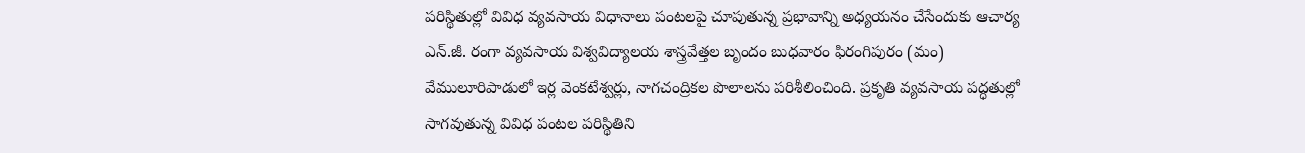పరిస్థితుల్లో వివిధ వ్యవసాయ విధానాలు పంటలపై చూపుతున్న ప్రభావాన్ని అధ్యయనం చేసేందుకు ఆచార్య ఎన్‌.జీ. రంగా వ్యవసాయ విశ్వవిద్యాలయ శాస్త్రవేత్తల బృందం బుధవారం ఫిరంగిపురం (మం) వేములూరిపాడులో ఇర్ల వెంకటేశ్వర్లు, నాగచంద్రికల పొలాలను పరిశీలించింది. ప్రకృతి వ్యవసాయ పద్ధతుల్లో సాగవుతున్న వివిధ పంటల పరిస్థితిని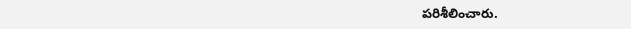పరిశీలించారు.